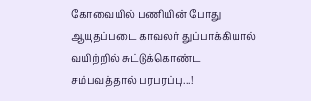கோவையில் பணியின் போது ஆயுதப்படை காவலர் துப்பாக்கியால் வயிற்றில் சுட்டுக்கொண்ட சம்பவத்தால் பரபரப்பு...!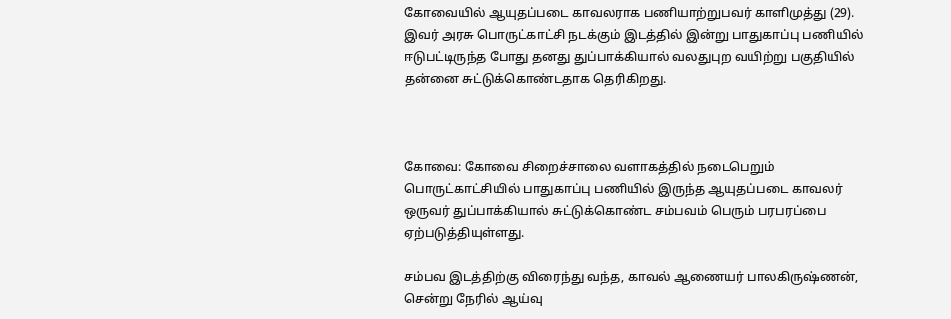கோவையில் ஆயுதப்படை காவலராக பணியாற்றுபவர் காளிமுத்து (29). இவர் அரசு பொருட்காட்சி நடக்கும் இடத்தில் இன்று பாதுகாப்பு பணியில் ஈடுபட்டிருந்த போது தனது துப்பாக்கியால் வலதுபுற வயிற்று பகுதியில் தன்னை சுட்டுக்கொண்டதாக தெரிகிறது.



கோவை: கோவை சிறைச்சாலை வளாகத்தில் நடைபெறும் பொருட்காட்சியில் பாதுகாப்பு பணியில் இருந்த ஆயுதப்படை காவலர் ஒருவர் துப்பாக்கியால் சுட்டுக்கொண்ட சம்பவம் பெரும் பரபரப்பை ஏற்படுத்தியுள்ளது.

சம்பவ இடத்திற்கு விரைந்து வந்த, காவல் ஆணையர் பாலகிருஷ்ணன், சென்று நேரில் ஆய்வு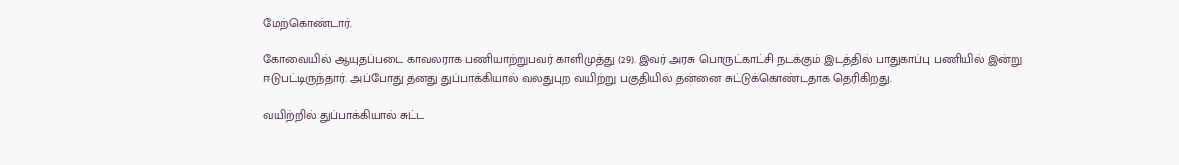மேற்கொண்டார்.

கோவையில் ஆயுதப்படை காவலராக பணியாற்றுபவர் காளிமுத்து (29). இவர் அரசு பொருட்காட்சி நடக்கும் இடத்தில் பாதுகாப்பு பணியில் இன்று ஈடுபட்டிருந்தார். அப்போது தனது துப்பாக்கியால் வலதுபுற வயிற்று பகுதியில் தன்னை சுட்டுக்கொண்டதாக தெரிகிறது.

வயிற்றில் துப்பாக்கியால் சுட்ட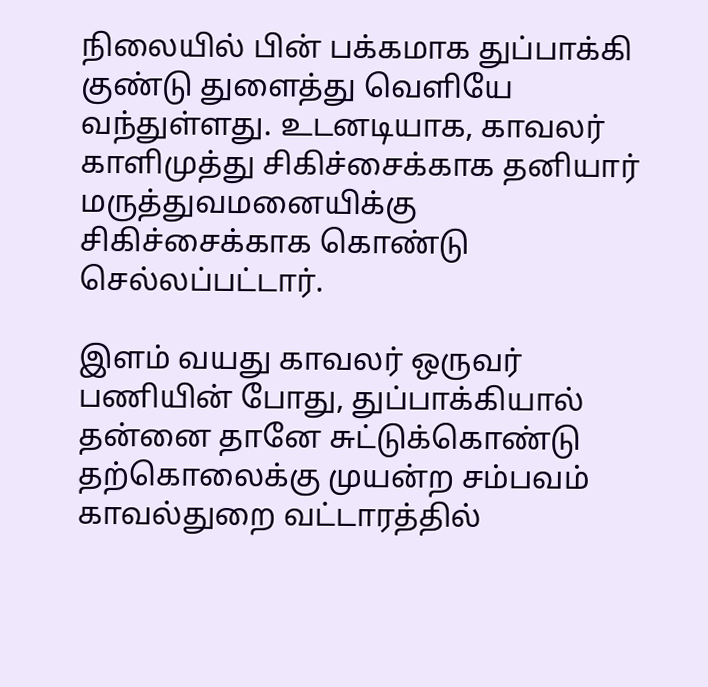நிலையில் பின் பக்கமாக துப்பாக்கி குண்டு துளைத்து வெளியே வந்துள்ளது. உடனடியாக, காவலர் காளிமுத்து சிகிச்சைக்காக தனியார் மருத்துவமனையிக்கு சிகிச்சைக்காக கொண்டு செல்லப்பட்டார்.

இளம் வயது காவலர் ஒருவர் பணியின் போது, துப்பாக்கியால் தன்னை தானே சுட்டுக்கொண்டு தற்கொலைக்கு முயன்ற சம்பவம் காவல்துறை வட்டாரத்தில்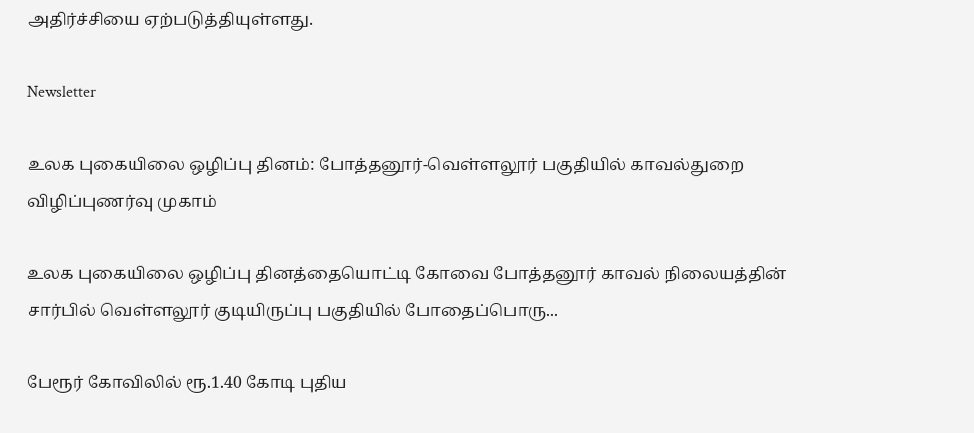அதிர்ச்சியை ஏற்படுத்தியுள்ளது.

Newsletter

உலக புகையிலை ஒழிப்பு தினம்: போத்தனூர்-வெள்ளலூர் பகுதியில் காவல்துறை விழிப்புணர்வு முகாம்

உலக புகையிலை ஒழிப்பு தினத்தையொட்டி கோவை போத்தனூர் காவல் நிலையத்தின் சார்பில் வெள்ளலூர் குடியிருப்பு பகுதியில் போதைப்பொரு...

பேரூர் கோவிலில் ரூ.1.40 கோடி புதிய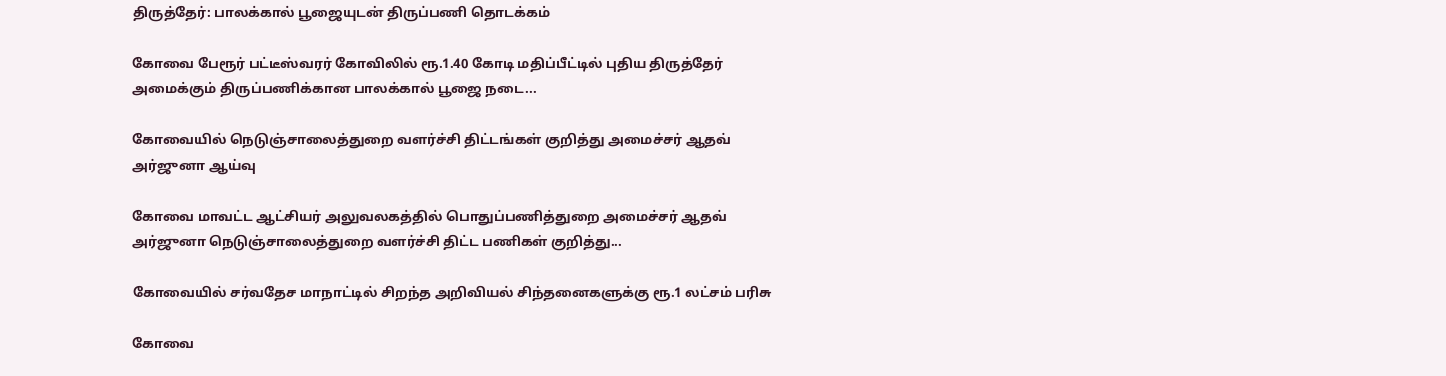திருத்தேர்: பாலக்கால் பூஜையுடன் திருப்பணி தொடக்கம்

கோவை பேரூர் பட்டீஸ்வரர் கோவிலில் ரூ.1.40 கோடி மதிப்பீட்டில் புதிய திருத்தேர் அமைக்கும் திருப்பணிக்கான பாலக்கால் பூஜை நடை...

கோவையில் நெடுஞ்சாலைத்துறை வளர்ச்சி திட்டங்கள் குறித்து அமைச்சர் ஆதவ் அர்ஜுனா ஆய்வு

கோவை மாவட்ட ஆட்சியர் அலுவலகத்தில் பொதுப்பணித்துறை அமைச்சர் ஆதவ் அர்ஜுனா நெடுஞ்சாலைத்துறை வளர்ச்சி திட்ட பணிகள் குறித்து...

கோவையில் சர்வதேச மாநாட்டில் சிறந்த அறிவியல் சிந்தனைகளுக்கு ரூ.1 லட்சம் பரிசு

கோவை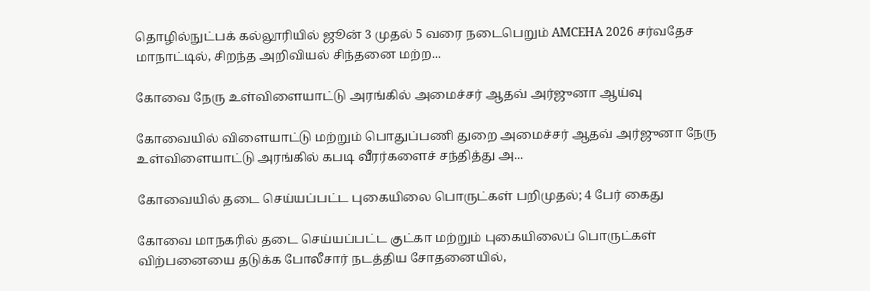தொழில்நுட்பக் கல்லூரியில் ஜூன் 3 முதல் 5 வரை நடைபெறும் AMCEHA 2026 சர்வதேச மாநாட்டில், சிறந்த அறிவியல் சிந்தனை மற்ற...

கோவை நேரு உள்விளையாட்டு அரங்கில் அமைச்சர் ஆதவ் அர்ஜுனா ஆய்வு

கோவையில் விளையாட்டு மற்றும் பொதுப்பணி துறை அமைச்சர் ஆதவ் அர்ஜுனா நேரு உள்விளையாட்டு அரங்கில் கபடி வீரர்களைச் சந்தித்து அ...

கோவையில் தடை செய்யப்பட்ட புகையிலை பொருட்கள் பறிமுதல்; 4 பேர் கைது

கோவை மாநகரில் தடை செய்யப்பட்ட குட்கா மற்றும் புகையிலைப் பொருட்கள் விற்பனையை தடுக்க போலீசார் நடத்திய சோதனையில்,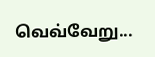வெவ்வேறு...